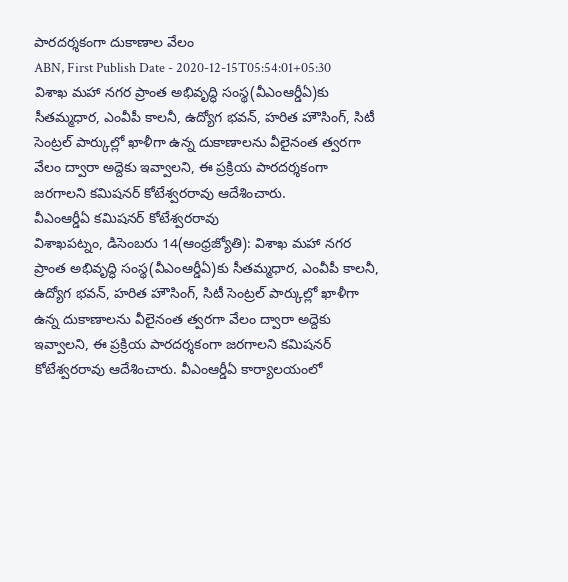పారదర్శకంగా దుకాణాల వేలం
ABN, First Publish Date - 2020-12-15T05:54:01+05:30
విశాఖ మహా నగర ప్రాంత అభివృద్ధి సంస్థ(వీఎంఆర్డీఏ)కు సీతమ్మధార, ఎంవీపీ కాలనీ, ఉద్యోగ భవన్, హరిత హౌసింగ్, సిటీ సెంట్రల్ పార్కుల్లో ఖాళీగా ఉన్న దుకాణాలను వీలైనంత త్వరగా వేలం ద్వారా అద్దెకు ఇవ్వాలని, ఈ ప్రక్రియ పారదర్శకంగా జరగాలని కమిషనర్ కోటేశ్వరరావు ఆదేశించారు.
వీఎంఆర్డీఏ కమిషనర్ కోటేశ్వరరావు
విశాఖపట్నం, డిసెంబరు 14(ఆంధ్రజ్యోతి): విశాఖ మహా నగర ప్రాంత అభివృద్ధి సంస్థ(వీఎంఆర్డీఏ)కు సీతమ్మధార, ఎంవీపీ కాలనీ, ఉద్యోగ భవన్, హరిత హౌసింగ్, సిటీ సెంట్రల్ పార్కుల్లో ఖాళీగా ఉన్న దుకాణాలను వీలైనంత త్వరగా వేలం ద్వారా అద్దెకు ఇవ్వాలని, ఈ ప్రక్రియ పారదర్శకంగా జరగాలని కమిషనర్ కోటేశ్వరరావు ఆదేశించారు. వీఎంఆర్డీఏ కార్యాలయంలో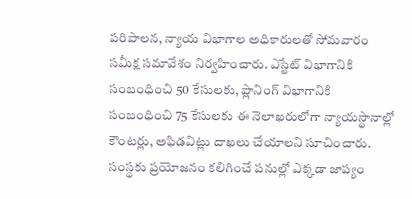పరిపాలన, న్యాయ విభాగాల అధికారులతో సోమవారం సమీక్ష సమావేశం నిర్వహించారు. ఎస్టేట్ విభాగానికి సంబంధించి 50 కేసులకు, ప్లానింగ్ విభాగానికి సంబంధించి 75 కేసులకు ఈ నెలాఖరులోగా న్యాయస్థానాల్లో కౌంటర్లు, అఫిడవిట్లు దాఖలు చేయాలని సూచించారు. సంస్థకు ప్రయోజనం కలిగించే పనుల్లో ఎక్కడా జాప్యం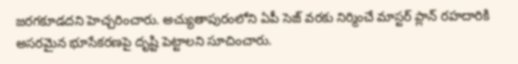జరగకూడదని హెచ్చరించారు. అచ్యుతాపురంలోని ఏపీ సెజ్ వరకు నిర్మించే మాస్టర్ ప్లాన్ రహదారికి అసరమైన భూసేకరణపై దృష్టి పెట్టాలని సూచించారు.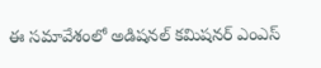ఈ సమావేశంలో అడిషనల్ కమిషనర్ ఎంఎస్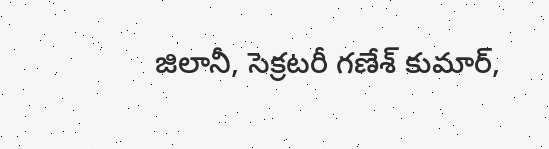జిలానీ, సెక్రటరీ గణేశ్ కుమార్,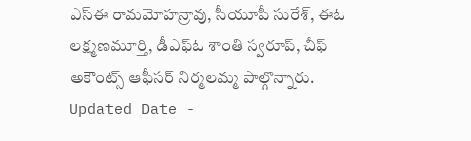ఎస్ఈ రామమోహన్రావు, సీయూపీ సురేశ్, ఈఓ లక్ష్మణమూర్తి, డీఎఫ్ఓ శాంతి స్వరూప్, చీఫ్ అకౌంట్స్ ఆఫీసర్ నిర్మలమ్మ పాల్గొన్నారు.
Updated Date -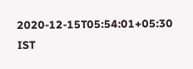2020-12-15T05:54:01+05:30 IST